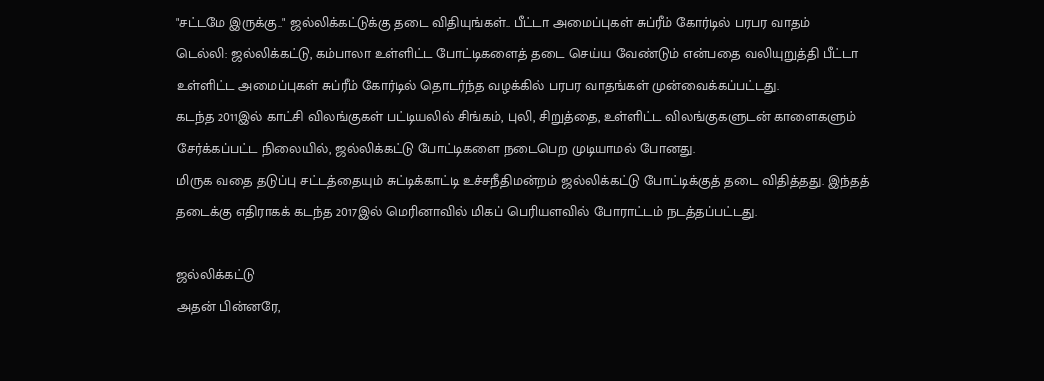"சட்டமே இருக்கு.." ஜல்லிக்கட்டுக்கு தடை விதியுங்கள்.. பீட்டா அமைப்புகள் சுப்ரீம் கோர்டில் பரபர வாதம்
டெல்லி: ஜல்லிக்கட்டு, கம்பாலா உள்ளிட்ட போட்டிகளைத் தடை செய்ய வேண்டும் என்பதை வலியுறுத்தி பீட்டா உள்ளிட்ட அமைப்புகள் சுப்ரீம் கோர்டில் தொடர்ந்த வழக்கில் பரபர வாதங்கள் முன்வைக்கப்பட்டது.
கடந்த 2011இல் காட்சி விலங்குகள் பட்டியலில் சிங்கம், புலி, சிறுத்தை, உள்ளிட்ட விலங்குகளுடன் காளைகளும் சேர்க்கப்பட்ட நிலையில், ஜல்லிக்கட்டு போட்டிகளை நடைபெற முடியாமல் போனது.
மிருக வதை தடுப்பு சட்டத்தையும் சுட்டிக்காட்டி உச்சநீதிமன்றம் ஜல்லிக்கட்டு போட்டிக்குத் தடை விதித்தது. இந்தத் தடைக்கு எதிராகக் கடந்த 2017இல் மெரினாவில் மிகப் பெரியளவில் போராட்டம் நடத்தப்பட்டது.

ஜல்லிக்கட்டு
அதன் பின்னரே,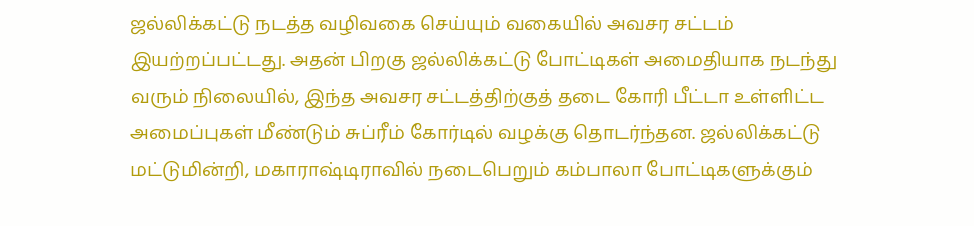ஜல்லிக்கட்டு நடத்த வழிவகை செய்யும் வகையில் அவசர சட்டம் இயற்றப்பட்டது. அதன் பிறகு ஜல்லிக்கட்டு போட்டிகள் அமைதியாக நடந்து வரும் நிலையில், இந்த அவசர சட்டத்திற்குத் தடை கோரி பீட்டா உள்ளிட்ட அமைப்புகள் மீண்டும் சுப்ரீம் கோர்டில் வழக்கு தொடர்ந்தன. ஜல்லிக்கட்டு மட்டுமின்றி, மகாராஷ்டிராவில் நடைபெறும் கம்பாலா போட்டிகளுக்கும்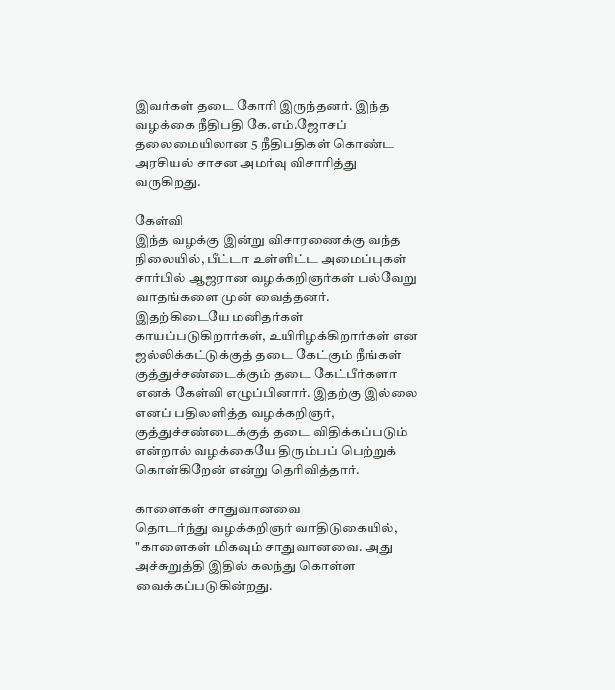இவர்கள் தடை கோரி இருந்தனர். இந்த வழக்கை நீதிபதி கே.எம்.ஜோசப் தலைமையிலான 5 நீதிபதிகள் கொண்ட அரசியல் சாசன அமர்வு விசாரித்து வருகிறது.

கேள்வி
இந்த வழக்கு இன்று விசாரணைக்கு வந்த நிலையில், பீட்டா உள்ளிட்ட அமைப்புகள் சார்பில் ஆஜரான வழக்கறிஞர்கள் பல்வேறு வாதங்களை முன் வைத்தனர். இதற்கிடையே மனிதர்கள் காயப்படுகிறார்கள், உயிரிழக்கிறார்கள் என ஜல்லிக்கட்டுக்குத் தடை கேட்கும் நீங்கள் குத்துச்சண்டைக்கும் தடை கேட்பீர்களா எனக் கேள்வி எழுப்பினார். இதற்கு இல்லை எனப் பதிலளித்த வழக்கறிஞர், குத்துச்சண்டைக்குத் தடை விதிக்கப்படும் என்றால் வழக்கையே திரும்பப் பெற்றுக் கொள்கிறேன் என்று தெரிவித்தார்.

காளைகள் சாதுவானவை
தொடர்ந்து வழக்கறிஞர் வாதிடுகையில், "காளைகள் மிகவும் சாதுவானவை. அது அச்சுறுத்தி இதில் கலந்து கொள்ள வைக்கப்படுகின்றது.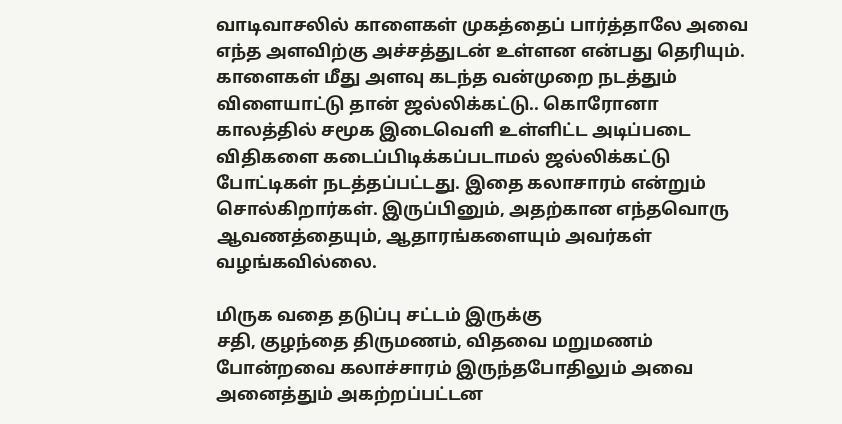வாடிவாசலில் காளைகள் முகத்தைப் பார்த்தாலே அவை எந்த அளவிற்கு அச்சத்துடன் உள்ளன என்பது தெரியும். காளைகள் மீது அளவு கடந்த வன்முறை நடத்தும் விளையாட்டு தான் ஜல்லிக்கட்டு.. கொரோனா காலத்தில் சமூக இடைவெளி உள்ளிட்ட அடிப்படை விதிகளை கடைப்பிடிக்கப்படாமல் ஜல்லிக்கட்டு போட்டிகள் நடத்தப்பட்டது. இதை கலாசாரம் என்றும் சொல்கிறார்கள். இருப்பினும், அதற்கான எந்தவொரு ஆவணத்தையும், ஆதாரங்களையும் அவர்கள் வழங்கவில்லை.

மிருக வதை தடுப்பு சட்டம் இருக்கு
சதி, குழந்தை திருமணம், விதவை மறுமணம் போன்றவை கலாச்சாரம் இருந்தபோதிலும் அவை அனைத்தும் அகற்றப்பட்டன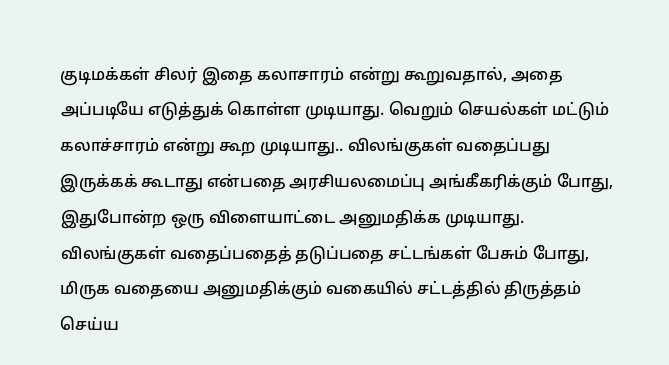குடிமக்கள் சிலர் இதை கலாசாரம் என்று கூறுவதால், அதை அப்படியே எடுத்துக் கொள்ள முடியாது. வெறும் செயல்கள் மட்டும் கலாச்சாரம் என்று கூற முடியாது.. விலங்குகள் வதைப்பது இருக்கக் கூடாது என்பதை அரசியலமைப்பு அங்கீகரிக்கும் போது, இதுபோன்ற ஒரு விளையாட்டை அனுமதிக்க முடியாது. விலங்குகள் வதைப்பதைத் தடுப்பதை சட்டங்கள் பேசும் போது, மிருக வதையை அனுமதிக்கும் வகையில் சட்டத்தில் திருத்தம் செய்ய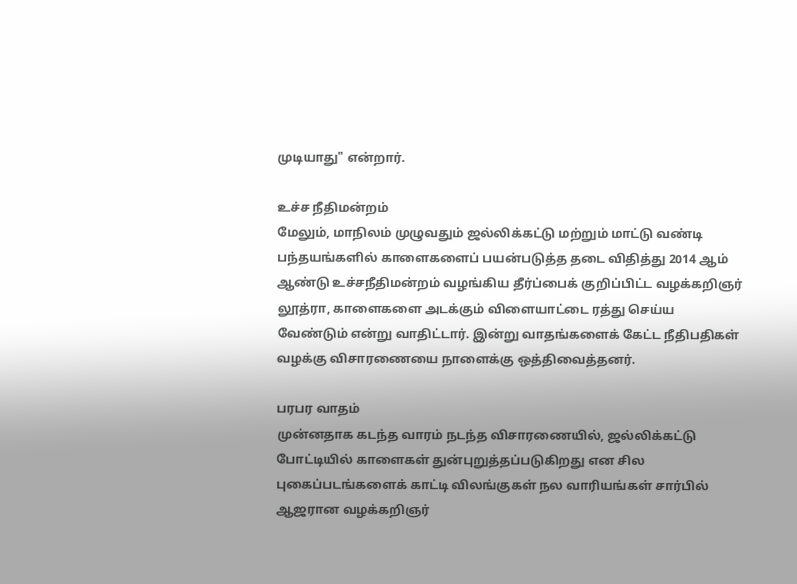முடியாது" என்றார்.

உச்ச நீதிமன்றம்
மேலும், மாநிலம் முழுவதும் ஜல்லிக்கட்டு மற்றும் மாட்டு வண்டி பந்தயங்களில் காளைகளைப் பயன்படுத்த தடை விதித்து 2014 ஆம் ஆண்டு உச்சநீதிமன்றம் வழங்கிய தீர்ப்பைக் குறிப்பிட்ட வழக்கறிஞர் லூத்ரா, காளைகளை அடக்கும் விளையாட்டை ரத்து செய்ய வேண்டும் என்று வாதிட்டார். இன்று வாதங்களைக் கேட்ட நீதிபதிகள் வழக்கு விசாரணையை நாளைக்கு ஒத்திவைத்தனர்.

பரபர வாதம்
முன்னதாக கடந்த வாரம் நடந்த விசாரணையில், ஜல்லிக்கட்டு போட்டியில் காளைகள் துன்புறுத்தப்படுகிறது என சில புகைப்படங்களைக் காட்டி விலங்குகள் நல வாரியங்கள் சார்பில் ஆஜரான வழக்கறிஞர்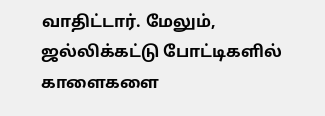வாதிட்டார். மேலும், ஜல்லிக்கட்டு போட்டிகளில் காளைகளை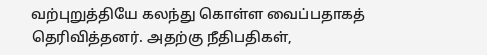வற்புறுத்தியே கலந்து கொள்ள வைப்பதாகத் தெரிவித்தனர். அதற்கு நீதிபதிகள்,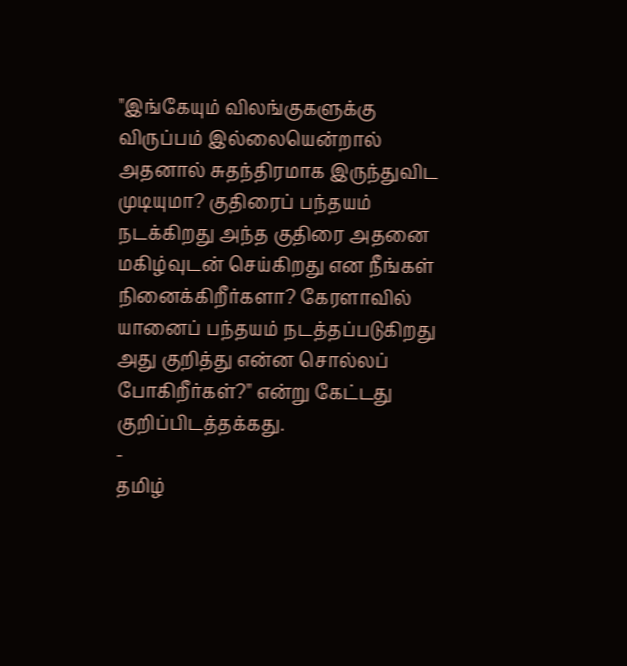"இங்கேயும் விலங்குகளுக்கு விருப்பம் இல்லையென்றால் அதனால் சுதந்திரமாக இருந்துவிட முடியுமா? குதிரைப் பந்தயம் நடக்கிறது அந்த குதிரை அதனை மகிழ்வுடன் செய்கிறது என நீங்கள் நினைக்கிறீர்களா? கேரளாவில் யானைப் பந்தயம் நடத்தப்படுகிறது அது குறித்து என்ன சொல்லப் போகிறீர்கள்?" என்று கேட்டது குறிப்பிடத்தக்கது.
-
தமிழ்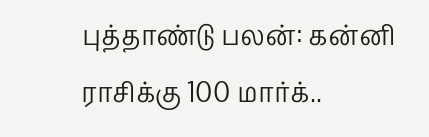புத்தாண்டு பலன்: கன்னி ராசிக்கு 100 மார்க்..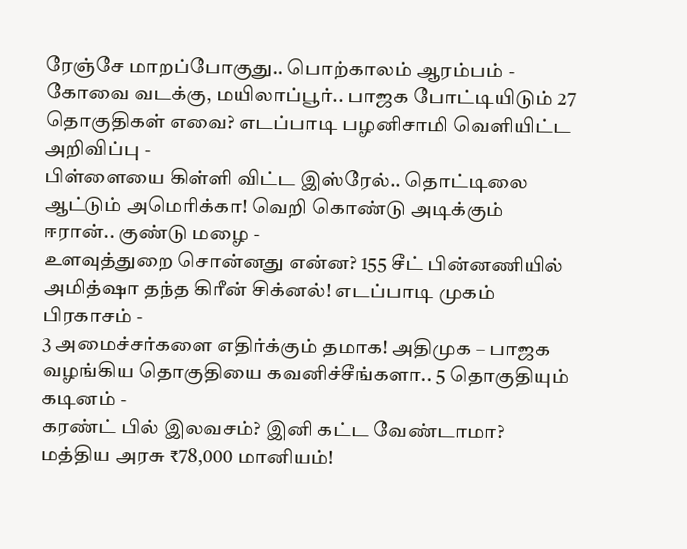ரேஞ்சே மாறப்போகுது.. பொற்காலம் ஆரம்பம் -
கோவை வடக்கு, மயிலாப்பூர்.. பாஜக போட்டியிடும் 27 தொகுதிகள் எவை? எடப்பாடி பழனிசாமி வெளியிட்ட அறிவிப்பு -
பிள்ளையை கிள்ளி விட்ட இஸ்ரேல்.. தொட்டிலை ஆட்டும் அமெரிக்கா! வெறி கொண்டு அடிக்கும் ஈரான்.. குண்டு மழை -
உளவுத்துறை சொன்னது என்ன? 155 சீட் பின்னணியில் அமித்ஷா தந்த கிரீன் சிக்னல்! எடப்பாடி முகம் பிரகாசம் -
3 அமைச்சர்களை எதிர்க்கும் தமாக! அதிமுக – பாஜக வழங்கிய தொகுதியை கவனிச்சீங்களா.. 5 தொகுதியும் கடினம் -
கரண்ட் பில் இலவசம்? இனி கட்ட வேண்டாமா? மத்திய அரசு ₹78,000 மானியம்!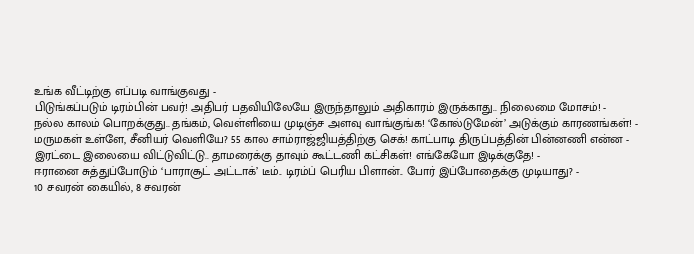உங்க வீட்டிற்கு எப்படி வாங்குவது -
பிடுங்கப்படும் டிரம்பின் பவர்! அதிபர் பதவியிலேயே இருந்தாலும் அதிகாரம் இருக்காது.. நிலைமை மோசம்! -
நல்ல காலம் பொறக்குது.. தங்கம், வெள்ளியை முடிஞ்ச அளவு வாங்குங்க! ‘கோல்டுமேன்’ அடுக்கும் காரணங்கள்! -
மருமகள் உள்ளே, சீனியர் வெளியே? 55 கால சாம்ராஜ்ஜியத்திற்கு செக்! காட்பாடி திருப்பத்தின் பின்னணி என்ன -
இரட்டை இலையை விட்டுவிட்டு.. தாமரைக்கு தாவும் கூட்டணி கட்சிகள்! எங்கேயோ இடிக்குதே! -
ஈரானை சுத்துப்போடும் ‘பாராசூட் அட்டாக்’ டீம்.. டிரம்ப் பெரிய பிளான்.. போர் இப்போதைக்கு முடியாது? -
10 சவரன் கையில், 8 சவரன்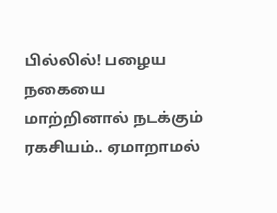பில்லில்! பழைய நகையை மாற்றினால் நடக்கும் ரகசியம்.. ஏமாறாமல்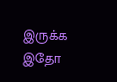இருக்க இதோ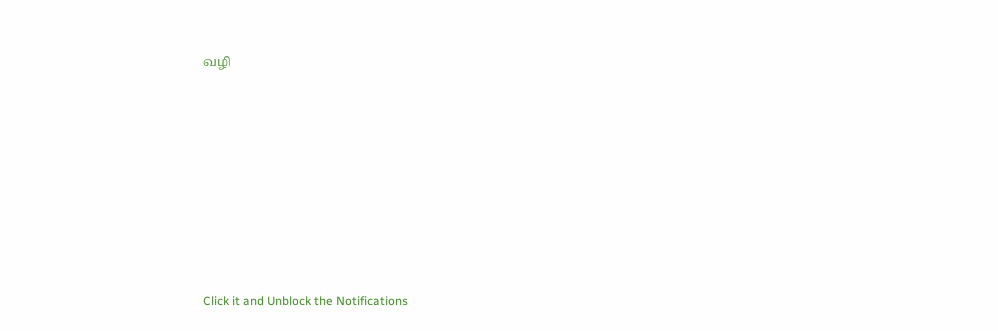வழி












Click it and Unblock the Notifications